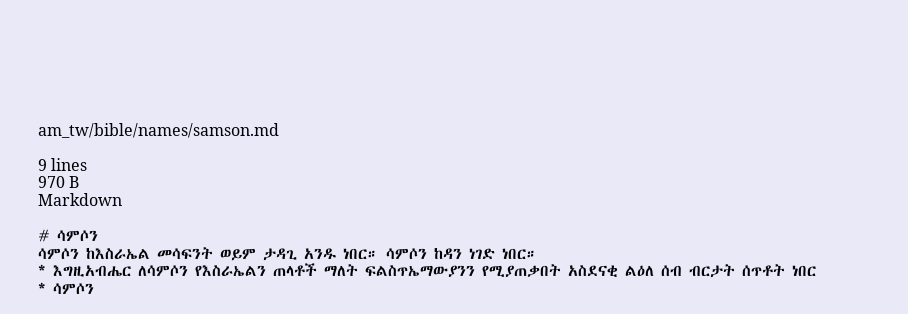am_tw/bible/names/samson.md

9 lines
970 B
Markdown

# ሳምሶን
ሳምሶን ከእስራኤል መሳፍንት ወይም ታዳጊ አንዱ ነበር። ሳምሶን ከዳን ነገድ ነበር።
* እግዚአብሔር ለሳምሶን የእስራኤልን ጠላቶች ማለት ፍልስጥኤማውያንን የሚያጠቃበት አስደናቂ ልዕለ ሰብ ብርታት ሰጥቶት ነበር
* ሳምሶን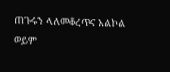ጠጉሩን ላለመቆረጥና አልኮል ወይም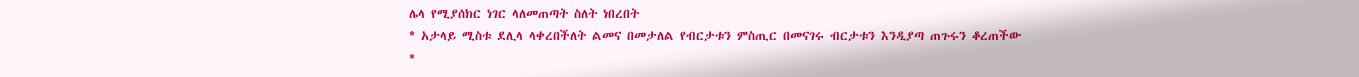ሌላ የሚያሰክር ነገር ላለመጠጣት ስለት ነበረበት
* አታላይ ሚስቱ ደሊላ ላቀረበችለት ልመና በመታለል የብርታቱን ምስጢር በመናገሩ ብርታቱን እንዲያጣ ጠጉሩን ቆረጠችው
*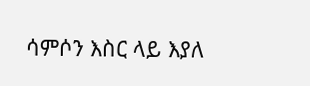ሳምሶን እስር ላይ እያለ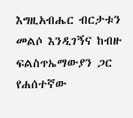እግዚአብሔር ብርታቱን መልሶ እንዲገኝና ከብዙ ፍልስጥኤማውያን ጋር የሐሰተኛው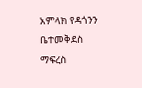አምላክ የዳጎንን ቤተመቅደስ ማፍረስ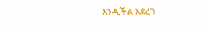እንዲችል አደረገ